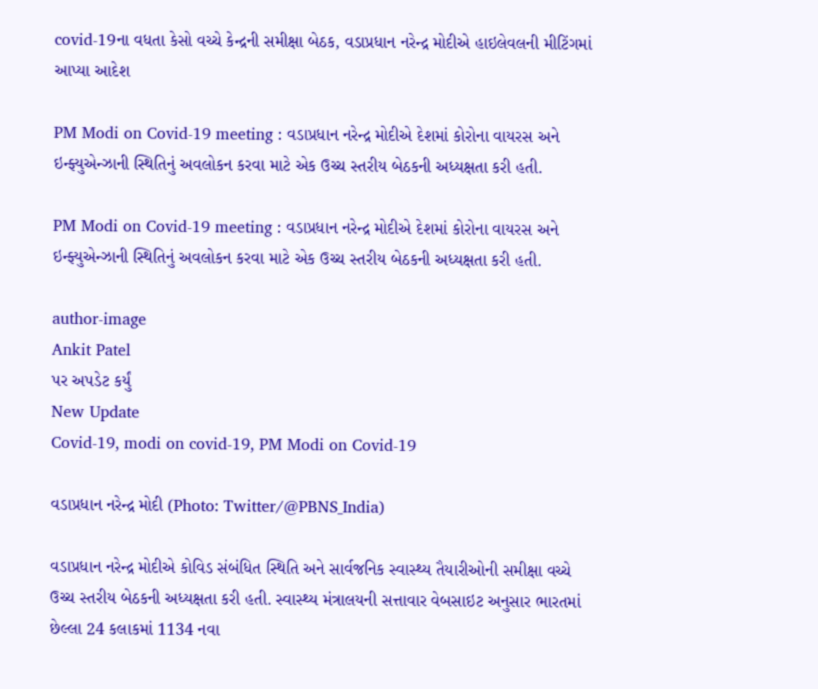covid-19ના વધતા કેસો વચ્ચે કેન્દ્રની સમીક્ષા બેઠક, વડાપ્રધાન નરેન્દ્ર મોદીએ હાઇલેવલની મીટિંગમાં આપ્યા આદેશ

PM Modi on Covid-19 meeting : વડાપ્રધાન નરેન્દ્ર મોદીએ દેશમાં કોરોના વાયરસ અને ઇન્ફ્યુએન્ઝાની સ્થિતિનું અવલોકન કરવા માટે એક ઉચ્ચ સ્તરીય બેઠકની અધ્યક્ષતા કરી હતી.

PM Modi on Covid-19 meeting : વડાપ્રધાન નરેન્દ્ર મોદીએ દેશમાં કોરોના વાયરસ અને ઇન્ફ્યુએન્ઝાની સ્થિતિનું અવલોકન કરવા માટે એક ઉચ્ચ સ્તરીય બેઠકની અધ્યક્ષતા કરી હતી.

author-image
Ankit Patel
પર અપડેટ કર્યું
New Update
Covid-19, modi on covid-19, PM Modi on Covid-19

વડાપ્રધાન નરેન્દ્ર મોદી (Photo: Twitter/@PBNS_India)

વડાપ્રધાન નરેન્દ્ર મોદીએ કોવિડ સંબંધિત સ્થિતિ અને સાર્વજનિક સ્વાસ્થ્ય તૈયારીઓની સમીક્ષા વચ્ચે ઉચ્ચ સ્તરીય બેઠકની અધ્યક્ષતા કરી હતી. સ્વાસ્થ્ય મંત્રાલયની સત્તાવાર વેબસાઇટ અનુસાર ભારતમાં છેલ્લા 24 કલાકમાં 1134 નવા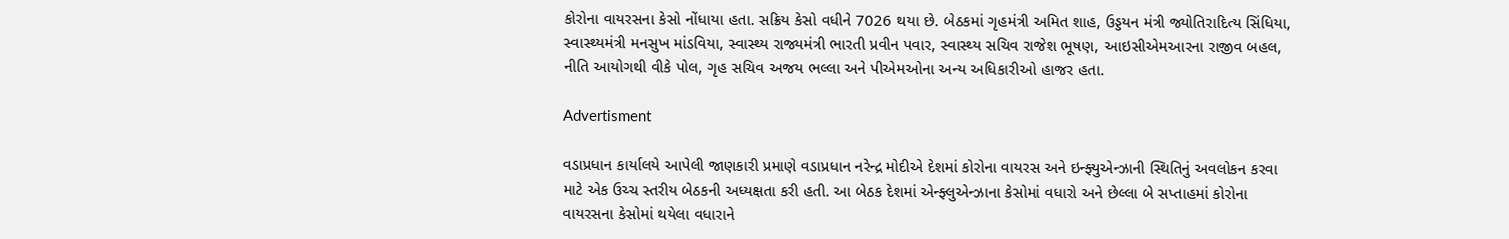કોરોના વાયરસના કેસો નોંધાયા હતા. સક્રિય કેસો વધીને 7026 થયા છે. બેઠકમાં ગૃહમંત્રી અમિત શાહ, ઉડ્ડયન મંત્રી જ્યોતિરાદિત્ય સિંધિયા, સ્વાસ્થ્યમંત્રી મનસુખ માંડવિયા, સ્વાસ્થ્ય રાજ્યમંત્રી ભારતી પ્રવીન પવાર, સ્વાસ્થ્ય સચિવ રાજેશ ભૂષણ, આઇસીએમઆરના રાજીવ બહલ, નીતિ આયોગથી વીકે પોલ, ગૃહ સચિવ અજય ભલ્લા અને પીએમઓના અન્ય અધિકારીઓ હાજર હતા.

Advertisment

વડાપ્રધાન કાર્યાલયે આપેલી જાણકારી પ્રમાણે વડાપ્રધાન નરેન્દ્ર મોદીએ દેશમાં કોરોના વાયરસ અને ઇન્ફ્યુએન્ઝાની સ્થિતિનું અવલોકન કરવા માટે એક ઉચ્ચ સ્તરીય બેઠકની અધ્યક્ષતા કરી હતી. આ બેઠક દેશમાં એન્ફ્લુએન્ઝાના કેસોમાં વધારો અને છેલ્લા બે સપ્તાહમાં કોરોના વાયરસના કેસોમાં થયેલા વધારાને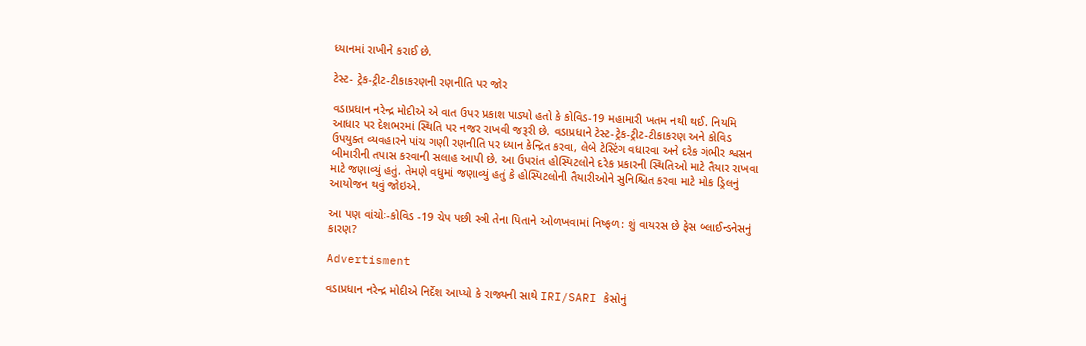ધ્યાનમાં રાખીને કરાઈ છે.

ટેસ્ટ- ટ્રેક-ટ્રીટ-ટીકાકરણની રણનીતિ પર જોર

વડાપ્રધાન નરેન્દ્ર મોદીએ એ વાત ઉપર પ્રકાશ પાડ્યો હતો કે કોવિડ-19 મહામારી ખતમ નથી થઈ. નિયમિ આધાર પર દેશભરમાં સ્થિતિ પર નજર રાખવી જરૂરી છે. વડાપ્રધાને ટેસ્ટ-ટ્રેક-ટ્રીટ-ટીકાકરણ અને કોવિડ ઉપયુક્ત વ્યવહારને પાંચ ગણી રણનીતિ પર ધ્યાન કેન્દ્રિત કરવા, લેબે ટેસ્ટિંગ વધારવા અને દરેક ગંભીર શ્વસન બીમારીની તપાસ કરવાની સલાહ આપી છે. આ ઉપરાંત હોસ્પિટલોને દરેક પ્રકારની સ્થિતિઓ માટે તૈયાર રાખવા માટે જણાવ્યું હતું. તેમણે વધુમાં જણાવ્યું હતું કે હોસ્પિટલોની તૈયારીઓને સુનિશ્ચિત કરવા માટે મોક ડ્રિલનું આયોજન થવું જોઇએ.

આ પણ વાંચોઃ-કોવિડ -19 ચેપ પછી સ્ત્રી તેના પિતાને ઓળખવામાં નિષ્ફળ: શું વાયરસ છે ફેસ બ્લાઈન્ડનેસનું કારણ?

Advertisment

વડાપ્રધાન નરેન્દ્ર મોદીએ નિર્દેશ આપ્યો કે રાજ્યની સાથે IRI/SARI કેસોનું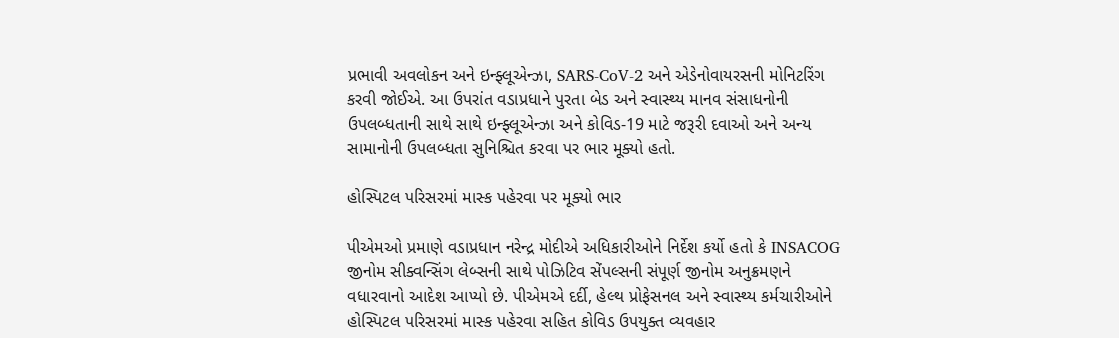પ્રભાવી અવલોકન અને ઇન્ફ્લૂએન્ઝા, SARS-CoV-2 અને એડેનોવાયરસની મોનિટરિંગ કરવી જોઈએ. આ ઉપરાંત વડાપ્રધાને પુરતા બેડ અને સ્વાસ્થ્ય માનવ સંસાધનોની ઉપલબ્ધતાની સાથે સાથે ઇન્ફ્લૂએન્ઝા અને કોવિડ-19 માટે જરૂરી દવાઓ અને અન્ય સામાનોની ઉપલબ્ધતા સુનિશ્ચિત કરવા પર ભાર મૂક્યો હતો.

હોસ્પિટલ પરિસરમાં માસ્ક પહેરવા પર મૂક્યો ભાર

પીએમઓ પ્રમાણે વડાપ્રધાન નરેન્દ્ર મોદીએ અધિકારીઓને નિર્દેશ કર્યો હતો કે INSACOG જીનોમ સીક્વન્સિંગ લેબ્સની સાથે પોઝિટિવ સેંપલ્સની સંપૂર્ણ જીનોમ અનુક્રમણને વધારવાનો આદેશ આપ્યો છે. પીએમએ દર્દી, હેલ્થ પ્રોફેસનલ અને સ્વાસ્થ્ય કર્મચારીઓને હોસ્પિટલ પરિસરમાં માસ્ક પહેરવા સહિત કોવિડ ઉપયુક્ત વ્યવહાર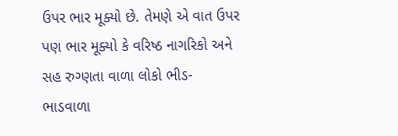ઉપર ભાર મૂક્યો છે. તેમણે એ વાત ઉપર પણ ભાર મૂક્યો કે વરિષ્ઠ નાગરિકો અને સહ રુગ્ણતા વાળા લોકો ભીડ-ભાડવાળા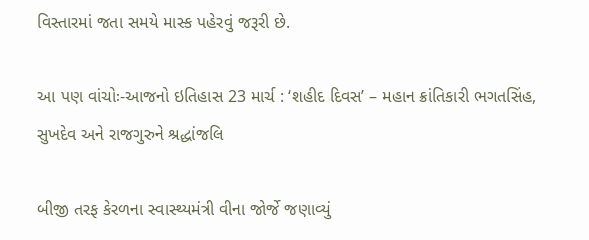વિસ્તારમાં જતા સમયે માસ્ક પહેરવું જરૂરી છે.

આ પણ વાંચોઃ-આજનો ઇતિહાસ 23 માર્ચ : ‘શહીદ દિવસ’ – મહાન ક્રાંતિકારી ભગતસિંહ, સુખદેવ અને રાજગુરુને શ્રદ્ધાંજલિ

બીજી તરફ કેરળના સ્વાસ્થ્યમંત્રી વીના જોર્જે જણાવ્યું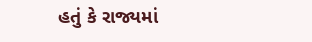હતું કે રાજ્યમાં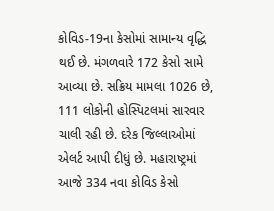કોવિડ-19ના કેસોમાં સામાન્ય વૃદ્ધિ થઈ છે. મંગળવારે 172 કેસો સામે આવ્યા છે. સક્રિય મામલા 1026 છે, 111 લોકોની હોસ્પિટલમાં સારવાર ચાલી રહી છે. દરેક જિલ્લાઓમાં એલર્ટ આપી દીધું છે. મહારાષ્ટ્રમાં આજે 334 નવા કોવિડ કેસો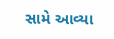સામે આવ્યા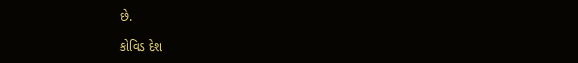છે.

કોવિડ દેશ